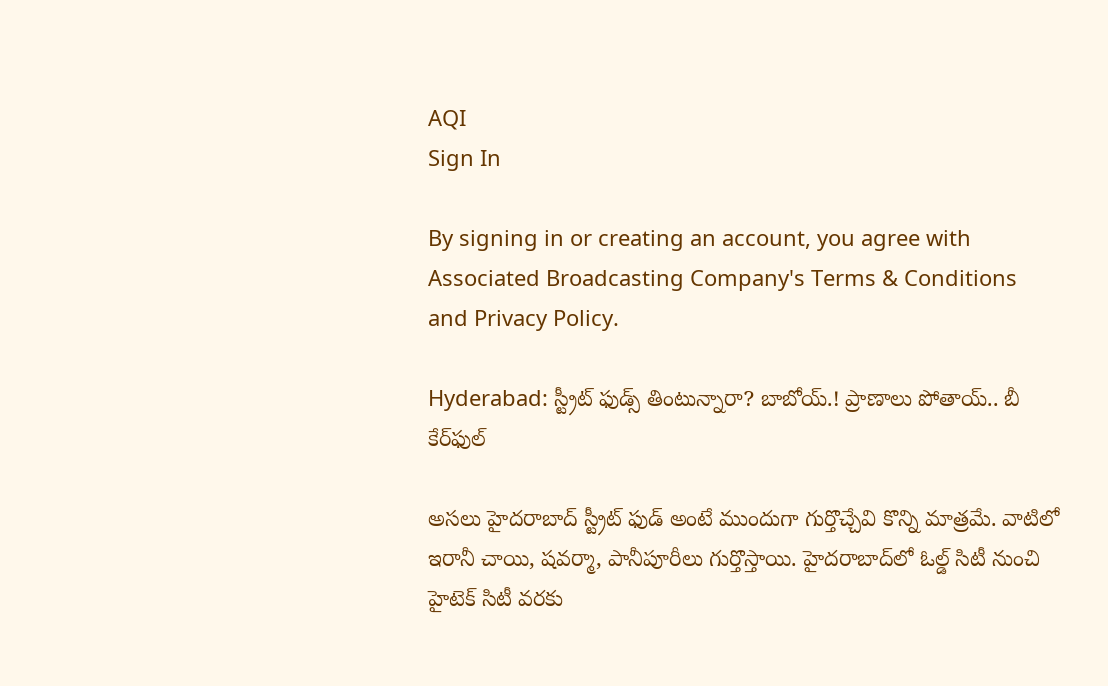AQI
Sign In

By signing in or creating an account, you agree with Associated Broadcasting Company's Terms & Conditions and Privacy Policy.

Hyderabad: స్ట్రీట్ ఫుడ్స్ తింటున్నారా? బాబోయ్.! ప్రాణాలు పోతాయ్.. బీ కేర్‌ఫుల్

అసలు హైదరాబాద్ స్ట్రీట్ ఫుడ్ అంటే ముందుగా గుర్తొచ్చేవి కొన్ని మాత్రమే. వాటిలో ఇరానీ చాయి, షవర్మా, పానీపూరీలు గుర్తొస్తాయి. హైదరాబాద్‌లో ఓల్డ్ సిటీ నుంచి హైటెక్ సిటీ వరకు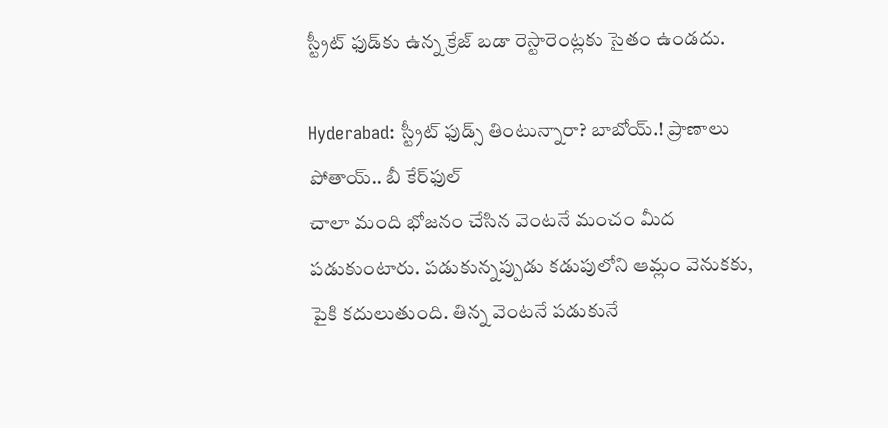స్ట్రీట్ ఫుడ్‌కు ఉన్న క్రేజ్ బడా రెస్టారెంట్లకు సైతం ఉండదు.

Hyderabad: స్ట్రీట్ ఫుడ్స్ తింటున్నారా? బాబోయ్.! ప్రాణాలు పోతాయ్.. బీ కేర్‌ఫుల్
చాలా మంది భోజనం చేసిన వెంటనే మంచం మీద పడుకుంటారు. పడుకున్నప్పుడు కడుపులోని ఆమ్లం వెనుకకు, పైకి కదులుతుంది. తిన్న వెంటనే పడుకునే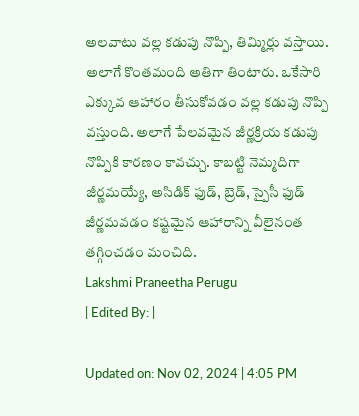అలవాటు వల్ల కడుపు నొప్పి, తిమ్మిర్లు వస్తాయి. అలాగే కొంతమంది అతిగా తింటారు. ఒకేసారి ఎక్కువ ఆహారం తీసుకోవడం వల్ల కడుపు నొప్పి వస్తుంది. అలాగే పేలవమైన జీర్ణక్రియ కడుపు నొప్పికి కారణం కావచ్చు. కాబట్టి నెమ్మదిగా జీర్ణమయ్యే, అసిడిక్ ఫుడ్, బ్రెడ్, స్పైసీ ఫుడ్ జీర్ణమవడం కష్టమైన ఆహారాన్ని వీలైనంత తగ్గించడం మంచిది.
Lakshmi Praneetha Perugu
| Edited By: |

Updated on: Nov 02, 2024 | 4:05 PM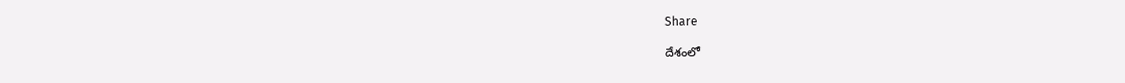Share

దేశంలో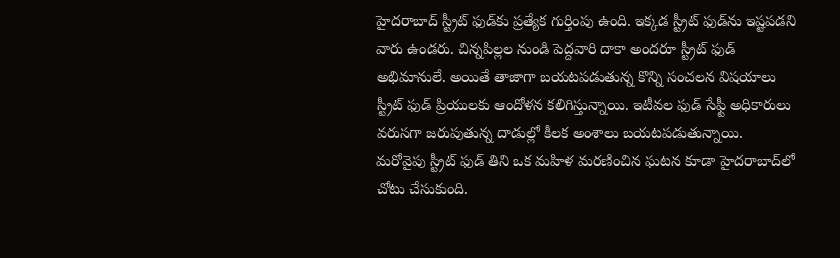హైదరాబాద్ స్ట్రీట్ ఫుడ్‌కు ప్రత్యేక గుర్తింపు ఉంది. ఇక్కడ స్ట్రీట్ ఫుడ్‌ను ఇష్టపడని వారు ఉండరు. చిన్నపిల్లల నుండి పెద్దవారి దాకా అందరూ స్ట్రీట్ ఫుడ్ అభిమానులే. అయితే తాజాగా బయటపడుతున్న కొన్ని సంచలన విషయాలు స్ట్రీట్ ఫుడ్ ప్రియులకు ఆందోళన కలిగిస్తున్నాయి. ఇటీవల ఫుడ్ సేఫ్టీ అధికారులు వరుసగా జరుపుతున్న దాడుల్లో కీలక అంశాలు బయటపడుతున్నాయి. మరోవైపు స్ట్రీట్ ఫుడ్ తిని ఒక మహిళ మరణించిన ఘటన కూడా హైదరాబాద్‌లో చోటు చేసుకుంది.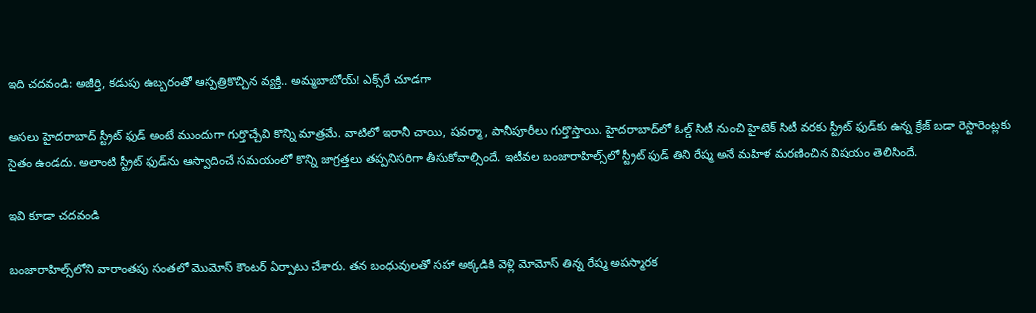ఇది చదవండి: అజీర్తి, కడుపు ఉబ్బరంతో ఆస్పత్రికొచ్చిన వ్యక్తి.. అమ్మబాబోయ్! ఎక్స్‌రే చూడగా

అసలు హైదరాబాద్ స్ట్రీట్ ఫుడ్ అంటే ముందుగా గుర్తొచ్చేవి కొన్ని మాత్రమే. వాటిలో ఇరానీ చాయి, షవర్మా, పానీపూరీలు గుర్తొస్తాయి. హైదరాబాద్‌లో ఓల్డ్ సిటీ నుంచి హైటెక్ సిటీ వరకు స్ట్రీట్ ఫుడ్‌కు ఉన్న క్రేజ్ బడా రెస్టారెంట్లకు సైతం ఉండదు. అలాంటి స్ట్రీట్ ఫుడ్‌ను ఆస్వాదించే సమయంలో కొన్ని జాగ్రత్తలు తప్పనిసరిగా తీసుకోవాల్సిందే. ఇటీవల బంజారాహిల్స్‌లో స్ట్రీట్ ఫుడ్ తిని రేష్మ అనే మహిళ మరణించిన విషయం తెలిసిందే.

ఇవి కూడా చదవండి

బంజారాహిల్స్‌లోని వారాంతపు సంతలో మొమోస్ కౌంటర్ ఏర్పాటు చేశారు. తన బంధువులతో సహా అక్కడికి వెళ్లి మోమోస్ తిన్న రేష్మ అపస్మారక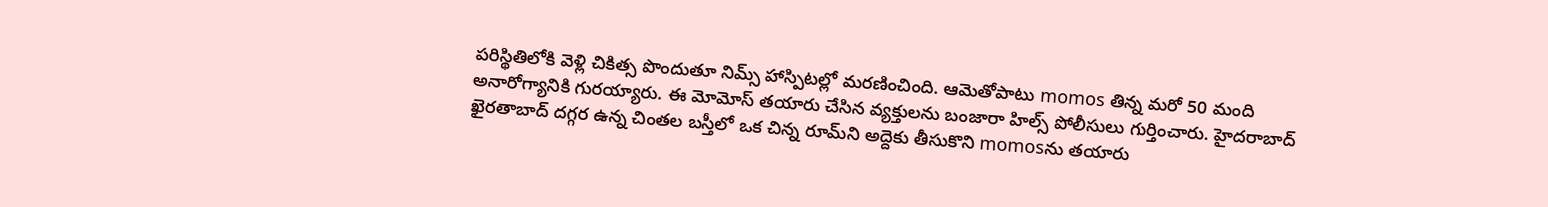పరిస్థితిలోకి వెళ్లి చికిత్స పొందుతూ నిమ్స్ హాస్పిటల్లో మరణించింది. ఆమెతోపాటు momos తిన్న మరో 50 మంది అనారోగ్యానికి గురయ్యారు. ఈ మోమోస్ తయారు చేసిన వ్యక్తులను బంజారా హిల్స్ పోలీసులు గుర్తించారు. హైదరాబాద్ ఖైరతాబాద్ దగ్గర ఉన్న చింతల బస్తీలో ఒక చిన్న రూమ్‌ని అద్దెకు తీసుకొని momosను తయారు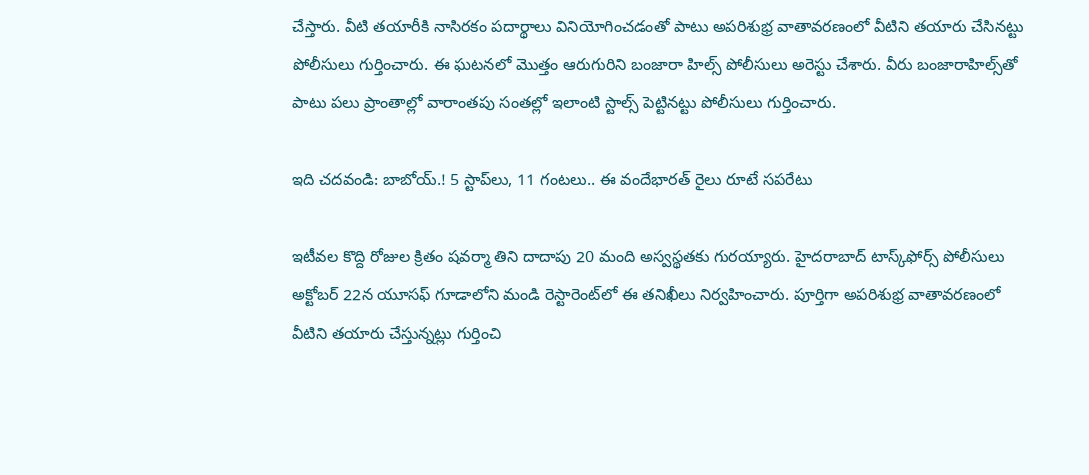చేస్తారు. వీటి తయారీకి నాసిరకం పదార్థాలు వినియోగించడంతో పాటు అపరిశుభ్ర వాతావరణంలో వీటిని తయారు చేసినట్టు పోలీసులు గుర్తించారు. ఈ ఘటనలో మొత్తం ఆరుగురిని బంజారా హిల్స్ పోలీసులు అరెస్టు చేశారు. వీరు బంజారాహిల్స్‌తో పాటు పలు ప్రాంతాల్లో వారాంతపు సంతల్లో ఇలాంటి స్టాల్స్ పెట్టినట్టు పోలీసులు గుర్తించారు.

ఇది చదవండి: బాబోయ్.! 5 స్టాప్‌లు, 11 గంటలు.. ఈ వందేభారత్ రైలు రూటే సపరేటు

ఇటీవల కొద్ది రోజుల క్రితం షవర్మా తిని దాదాపు 20 మంది అస్వస్థతకు గురయ్యారు. హైదరాబాద్ టాస్క్‌ఫోర్స్ పోలీసులు అక్టోబర్ 22న యూసఫ్ గూడాలోని మండి రెస్టారెంట్‌లో ఈ తనిఖీలు నిర్వహించారు. పూర్తిగా అపరిశుభ్ర వాతావరణంలో వీటిని తయారు చేస్తున్నట్లు గుర్తించి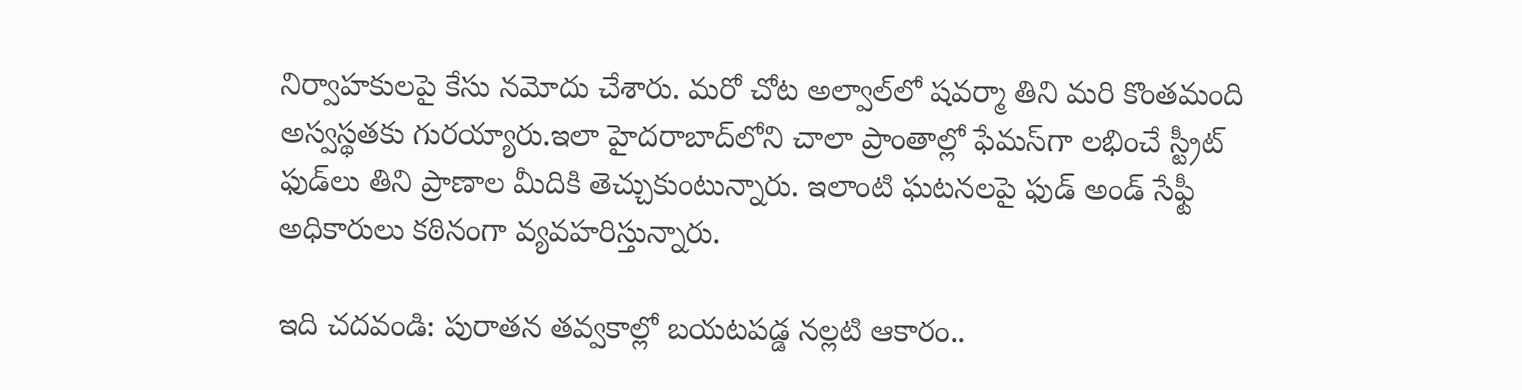నిర్వాహకులపై కేసు నమోదు చేశారు. మరో చోట అల్వాల్‌లో షవర్మా తిని మరి కొంతమంది అస్వస్థతకు గురయ్యారు.ఇలా హైదరాబాద్‌‌‌లోని చాలా ప్రాంతాల్లో ఫేమస్‌గా లభించే స్ట్రీట్ ఫుడ్‌లు తిని ప్రాణాల మీదికి తెచ్చుకుంటున్నారు. ఇలాంటి ఘటనలపై ఫుడ్ అండ్ సేఫ్టీ అధికారులు కఠినంగా వ్యవహరిస్తున్నారు.

ఇది చదవండి: పురాతన తవ్వకాల్లో బయటపడ్డ నల్లటి ఆకారం..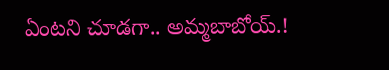ఏంటని చూడగా.. అమ్మబాబోయ్.!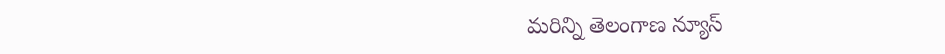మరిన్ని తెలంగాణ న్యూస్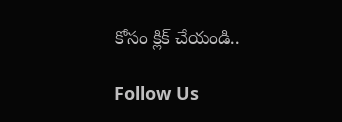కోసం క్లిక్ చేయండి..

Follow Us